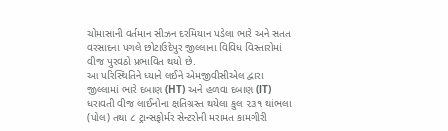ચોમાસાની વર્તમાન સીઝન દરમિયાન પડેલા ભારે અને સતત વરસાદના પગલે છોટાઉદેપુર જીલ્લાના વિવિધ વિસ્તારોમાં વીજ પુરવઠો પ્રભાવિત થયો છે.
આ પરિસ્થિતિને ધ્યાને લઈને એમજીવીસીએલ દ્વારા જીલ્લામાં ભારે દબાણ (HT) અને હળવા દબાણ (lT) ધરાવતી વીજ લાઈનોના ક્ષતિગ્રસ્ત થયેલા કુલ ૨૩૧ થાંભલા (પોલ) તથા ૮ ટ્રાન્સફોર્મર સેન્ટરોની મરામત કામગીરી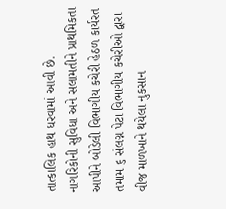તાત્કાલિક હાથ ધરવામાં આવી છે.
નાગરિકોની સુવિધા અને સલામતીને પ્રાથમિકતા આપીને બોડેલી વિભાગીય કચેરી હેઠળ કાર્યરત તમામ ૬ સંલગ્ન પેટા વિભાગીય કચેરીઓ દ્વારા વીજ માળખાને થયેલા નુકસાન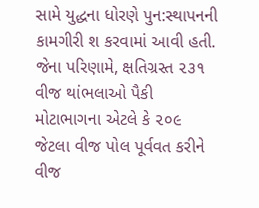સામે યુદ્ધના ધોરણે પુન:સ્થાપનની કામગીરી શ કરવામાં આવી હતી.
જેના પરિણામે, ક્ષતિગ્રસ્ત ૨૩૧ વીજ થાંભલાઓ પૈકી મોટાભાગના એટલે કે ૨૦૯ જેટલા વીજ પોલ પૂર્વવત કરીને વીજ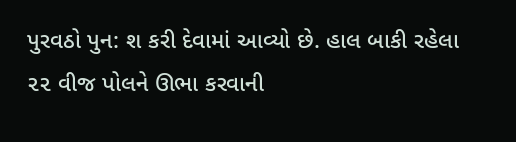પુરવઠો પુન: શ કરી દેવામાં આવ્યો છે. હાલ બાકી રહેલા ૨૨ વીજ પોલને ઊભા કરવાની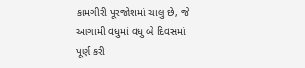કામગીરી પૂરજોશમાં ચાલુ છે, જે આગામી વધુમાં વધુ બે દિવસમાં પૂર્ણ કરી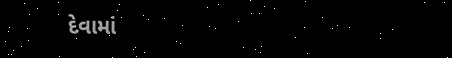દેવામાં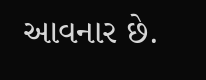આવનાર છે.